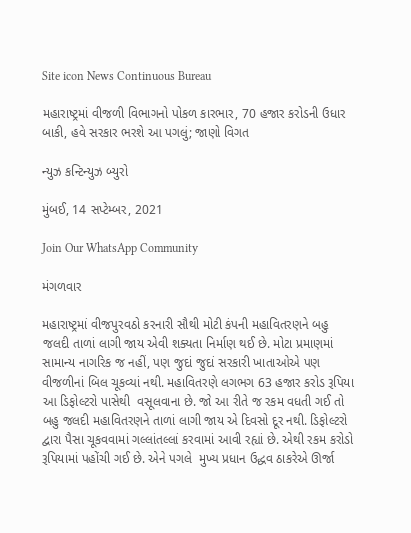Site icon News Continuous Bureau

મહારાષ્ટ્રમાં વીજળી વિભાગનો પોકળ કારભાર, 70 હજાર કરોડની ઉધાર બાકી, હવે સરકાર ભરશે આ પગલું; જાણો વિગત

ન્યુઝ કન્ટિન્યુઝ બ્યુરો

મુંબઈ, 14 સપ્ટેમ્બર, 2021

Join Our WhatsApp Community

મંગળવાર

મહારાષ્ટ્રમાં વીજપુરવઠો કરનારી સૌથી મોટી કંપની મહાવિતરણને બહુ જલદી તાળાં લાગી જાય એવી શક્યતા નિર્માણ થઈ છે. મોટા પ્રમાણમાં સામાન્ય નાગરિક જ નહીં, પણ જુદાં જુદાં સરકારી ખાતાઓએ પણ  વીજળીનાં બિલ ચૂકવ્યાં નથી. મહાવિતરણે લગભગ 63 હજાર કરોડ રૂપિયા આ ડિફોલ્ટરો પાસેથી  વસૂલવાના છે. જો આ રીતે જ રકમ વધતી ગઈ તો બહુ જલદી મહાવિતરણને તાળાં લાગી જાય એ દિવસો દૂર નથી. ડિફોલ્ટરો દ્વારા પૈસા ચૂકવવામાં ગલ્લાંતલ્લાં કરવામાં આવી રહ્યાં છે. એથી રકમ કરોડો રૂપિયામાં પહોંચી ગઈ છે. એને પગલે  મુખ્ય પ્રધાન ઉદ્ધવ ઠાકરેએ ઊર્જા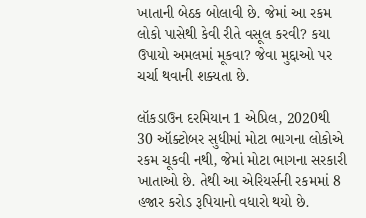ખાતાની બેઠક બોલાવી છે. જેમાં આ રકમ લોકો પાસેથી કેવી રીતે વસૂલ કરવી? કયા ઉપાયો અમલમાં મૂકવા? જેવા મુદ્દાઓ પર ચર્ચા થવાની શક્યતા છે.

લૉકડાઉન દરમિયાન 1 એપ્રિલ, 2020થી 30 ઑક્ટોબર સુધીમાં મોટા ભાગના લોકોએ રકમ ચૂકવી નથી, જેમાં મોટા ભાગના સરકારી ખાતાઓ છે. તેથી આ એરિયર્સની રકમમાં 8 હજાર કરોડ રૂપિયાનો વધારો થયો છે.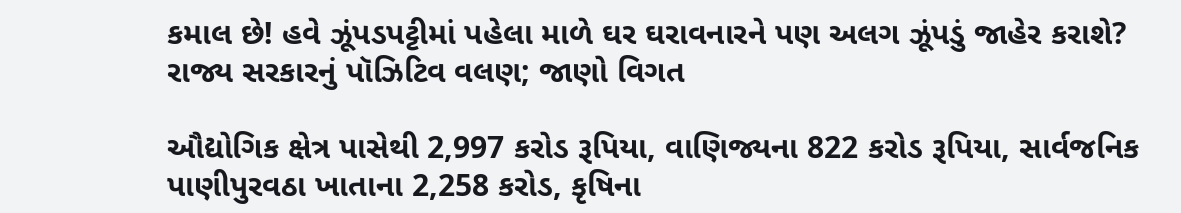કમાલ છે! હવે ઝૂંપડપટ્ટીમાં પહેલા માળે ઘર ઘરાવનારને પણ અલગ ઝૂંપડું જાહેર કરાશે? રાજ્ય સરકારનું પૉઝિટિવ વલણ; જાણો વિગત

ઔદ્યોગિક ક્ષેત્ર પાસેથી 2,997 કરોડ રૂપિયા, વાણિજ્યના 822 કરોડ રૂપિયા, સાર્વજનિક પાણીપુરવઠા ખાતાના 2,258 કરોડ, કૃષિના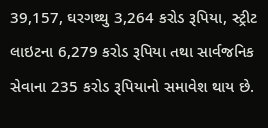39,157, ઘરગથ્થુ 3,264 કરોડ રૂપિયા, સ્ટ્રીટ લાઇટના 6,279 કરોડ રૂપિયા તથા સાર્વજનિક સેવાના 235 કરોડ રૂપિયાનો સમાવેશ થાય છે.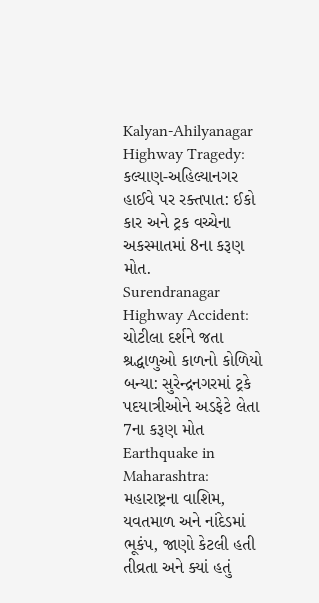Kalyan-Ahilyanagar Highway Tragedy: કલ્યાણ-અહિલ્યાનગર હાઈવે પર રક્તપાત: ઈકો કાર અને ટ્રક વચ્ચેના અકસ્માતમાં 8ના કરૂણ મોત.
Surendranagar Highway Accident: ચોટીલા દર્શને જતા શ્રદ્ધાળુઓ કાળનો કોળિયો બન્યા: સુરેન્દ્રનગરમાં ટ્રકે પદયાત્રીઓને અડફેટે લેતા 7ના કરૂણ મોત
Earthquake in Maharashtra: મહારાષ્ટ્રના વાશિમ, યવતમાળ અને નાંદેડમાં ભૂકંપ, જાણો કેટલી હતી તીવ્રતા અને ક્યાં હતું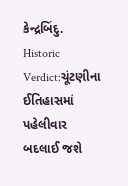કેન્દ્રબિંદુ.
Historic Verdict:ચૂંટણીના ઈતિહાસમાં પહેલીવાર બદલાઈ જશે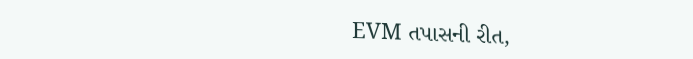EVM તપાસની રીત,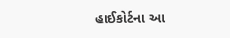હાઈકોર્ટના આ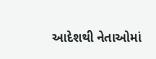આદેશથી નેતાઓમાં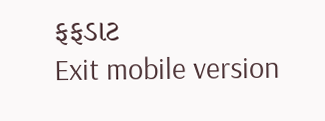ફફડાટ
Exit mobile version